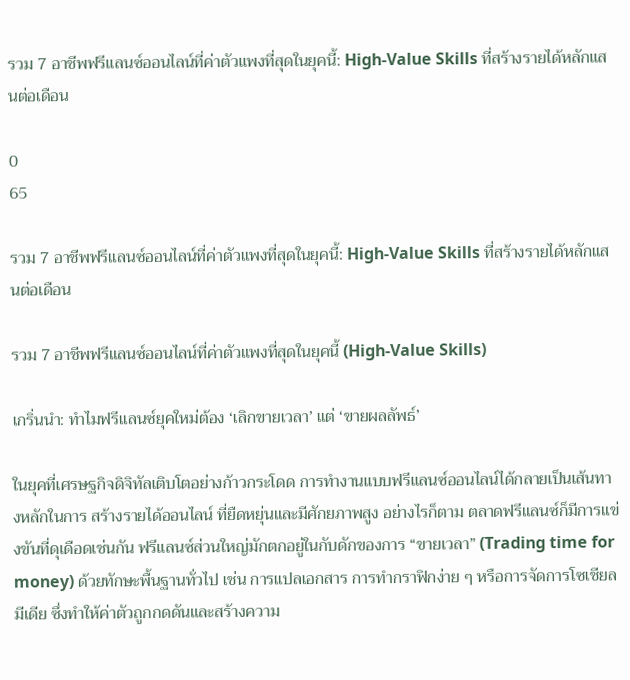รวม 7 อาชีพฟรีแลนซ์ออนไลน์ที่ค่าตัวแพงที่สุดในยุคนี้: High-Value Skills ที่สร้างรายได้หลักแสนต่อเดือน

0
65

รวม 7 อาชีพฟรีแลนซ์ออนไลน์ที่ค่าตัวแพงที่สุดในยุคนี้: High-Value Skills ที่สร้างรายได้หลักแสนต่อเดือน

รวม 7 อาชีพฟรีแลนซ์ออนไลน์ที่ค่าตัวแพงที่สุดในยุคนี้ (High-Value Skills)

เกริ่นนำ: ทำไมฟรีแลนซ์ยุคใหม่ต้อง ‘เลิกขายเวลา’ แต่ ‘ขายผลลัพธ์’

ในยุคที่เศรษฐกิจดิจิทัลเติบโตอย่างก้าวกระโดด การทำงานแบบฟรีแลนซ์ออนไลน์ได้กลายเป็นเส้นทางหลักในการ สร้างรายได้ออนไลน์ ที่ยืดหยุ่นและมีศักยภาพสูง อย่างไรก็ตาม ตลาดฟรีแลนซ์ก็มีการแข่งขันที่ดุเดือดเช่นกัน ฟรีแลนซ์ส่วนใหญ่มักตกอยู่ในกับดักของการ “ขายเวลา” (Trading time for money) ด้วยทักษะพื้นฐานทั่วไป เช่น การแปลเอกสาร การทำกราฟิกง่าย ๆ หรือการจัดการโซเชียลมีเดีย ซึ่งทำให้ค่าตัวถูกกดดันและสร้างความ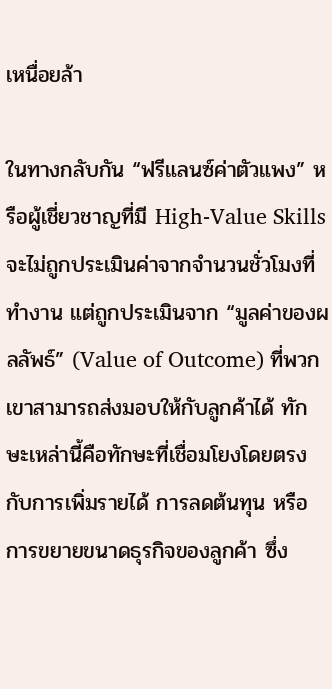เหนื่อยล้า

ในทางกลับกัน “ฟรีแลนซ์ค่าตัวแพง” หรือผู้เชี่ยวชาญที่มี High-Value Skills จะไม่ถูกประเมินค่าจากจำนวนชั่วโมงที่ทำงาน แต่ถูกประเมินจาก “มูลค่าของผลลัพธ์” (Value of Outcome) ที่พวกเขาสามารถส่งมอบให้กับลูกค้าได้ ทักษะเหล่านี้คือทักษะที่เชื่อมโยงโดยตรงกับการเพิ่มรายได้ การลดต้นทุน หรือการขยายขนาดธุรกิจของลูกค้า ซึ่ง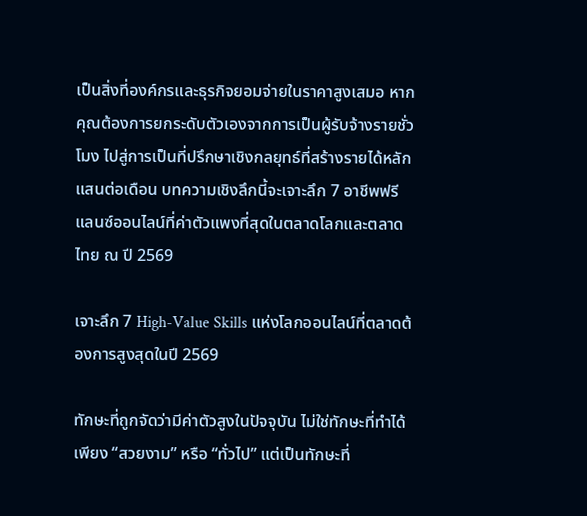เป็นสิ่งที่องค์กรและธุรกิจยอมจ่ายในราคาสูงเสมอ หากคุณต้องการยกระดับตัวเองจากการเป็นผู้รับจ้างรายชั่วโมง ไปสู่การเป็นที่ปรึกษาเชิงกลยุทธ์ที่สร้างรายได้หลักแสนต่อเดือน บทความเชิงลึกนี้จะเจาะลึก 7 อาชีพฟรีแลนซ์ออนไลน์ที่ค่าตัวแพงที่สุดในตลาดโลกและตลาดไทย ณ ปี 2569

เจาะลึก 7 High-Value Skills แห่งโลกออนไลน์ที่ตลาดต้องการสูงสุดในปี 2569

ทักษะที่ถูกจัดว่ามีค่าตัวสูงในปัจจุบัน ไม่ใช่ทักษะที่ทำได้เพียง “สวยงาม” หรือ “ทั่วไป” แต่เป็นทักษะที่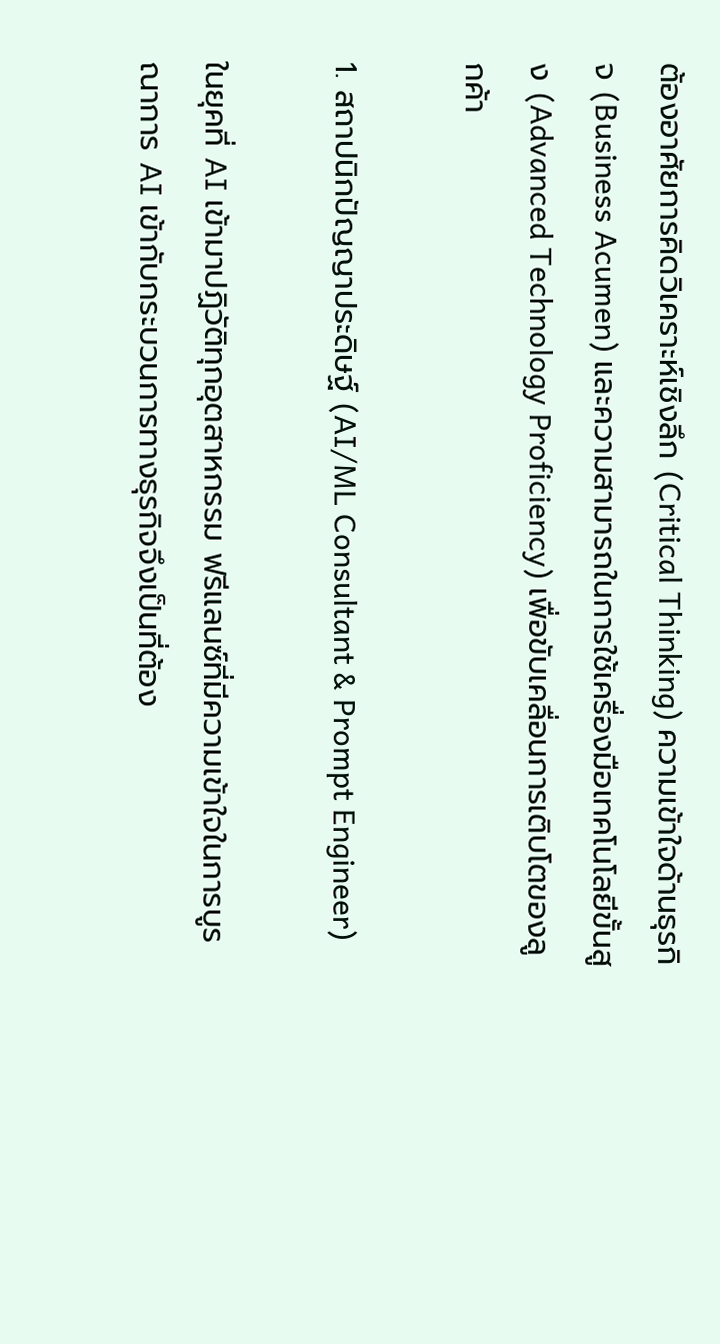ต้องอาศัยการคิดวิเคราะห์เชิงลึก (Critical Thinking) ความเข้าใจด้านธุรกิจ (Business Acumen) และความสามารถในการใช้เครื่องมือเทคโนโลยีขั้นสูง (Advanced Technology Proficiency) เพื่อขับเคลื่อนการเติบโตของลูกค้า

1. สถาปนิกปัญญาประดิษฐ์ (AI/ML Consultant & Prompt Engineer)

ในยุคที่ AI เข้ามาปฏิวัติทุกอุตสาหกรรม ฟรีแลนซ์ที่มีความเข้าใจในการบูรณาการ AI เข้ากับกระบวนการทางธุรกิจจึงเป็นที่ต้อง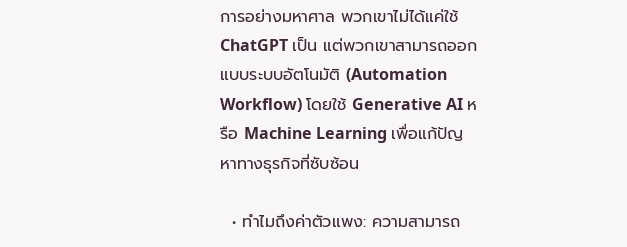การอย่างมหาศาล พวกเขาไม่ได้แค่ใช้ ChatGPT เป็น แต่พวกเขาสามารถออกแบบระบบอัตโนมัติ (Automation Workflow) โดยใช้ Generative AI หรือ Machine Learning เพื่อแก้ปัญหาทางธุรกิจที่ซับซ้อน

  • ทำไมถึงค่าตัวแพง: ความสามารถ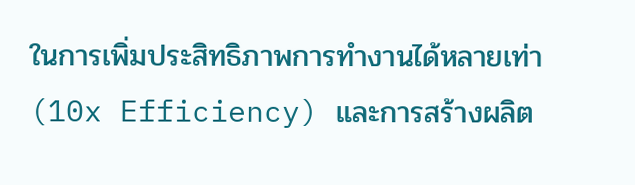ในการเพิ่มประสิทธิภาพการทำงานได้หลายเท่า (10x Efficiency) และการสร้างผลิต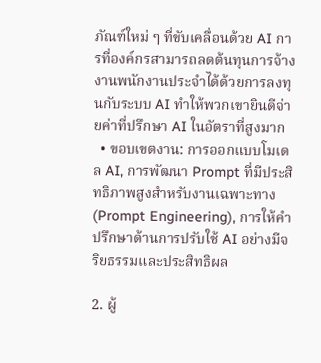ภัณฑ์ใหม่ ๆ ที่ขับเคลื่อนด้วย AI การที่องค์กรสามารถลดต้นทุนการจ้างงานพนักงานประจำได้ด้วยการลงทุนกับระบบ AI ทำให้พวกเขายินดีจ่ายค่าที่ปรึกษา AI ในอัตราที่สูงมาก
  • ขอบเขตงาน: การออกแบบโมเดล AI, การพัฒนา Prompt ที่มีประสิทธิภาพสูงสำหรับงานเฉพาะทาง (Prompt Engineering), การให้คำปรึกษาด้านการปรับใช้ AI อย่างมีจริยธรรมและประสิทธิผล

2. ผู้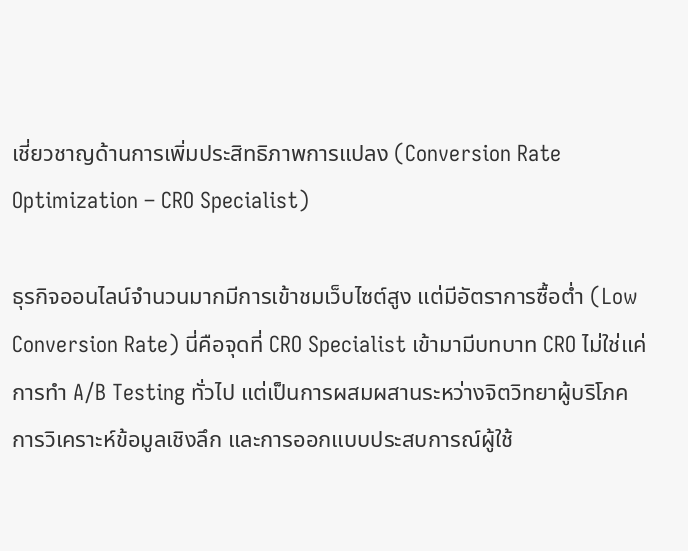เชี่ยวชาญด้านการเพิ่มประสิทธิภาพการแปลง (Conversion Rate Optimization – CRO Specialist)

ธุรกิจออนไลน์จำนวนมากมีการเข้าชมเว็บไซต์สูง แต่มีอัตราการซื้อต่ำ (Low Conversion Rate) นี่คือจุดที่ CRO Specialist เข้ามามีบทบาท CRO ไม่ใช่แค่การทำ A/B Testing ทั่วไป แต่เป็นการผสมผสานระหว่างจิตวิทยาผู้บริโภค การวิเคราะห์ข้อมูลเชิงลึก และการออกแบบประสบการณ์ผู้ใช้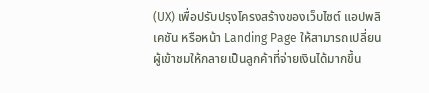(UX) เพื่อปรับปรุงโครงสร้างของเว็บไซต์ แอปพลิเคชัน หรือหน้า Landing Page ให้สามารถเปลี่ยนผู้เข้าชมให้กลายเป็นลูกค้าที่จ่ายเงินได้มากขึ้น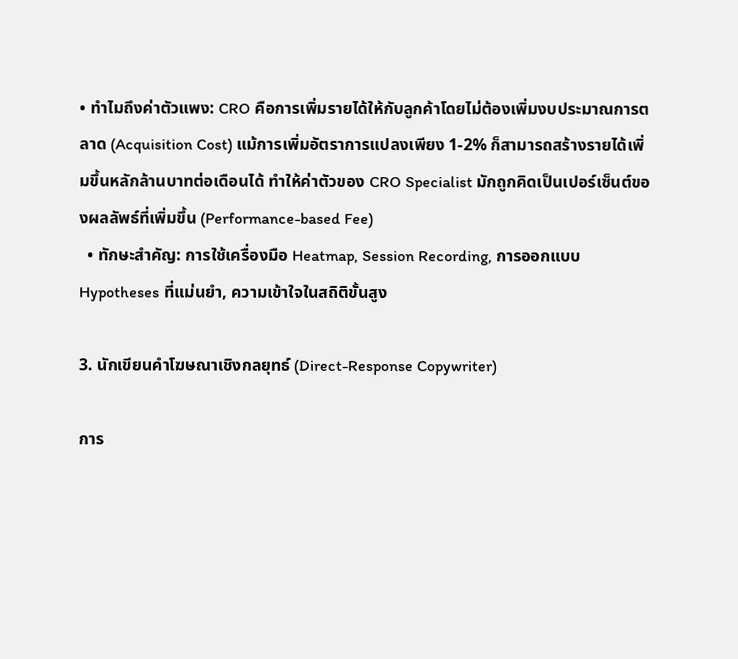• ทำไมถึงค่าตัวแพง: CRO คือการเพิ่มรายได้ให้กับลูกค้าโดยไม่ต้องเพิ่มงบประมาณการตลาด (Acquisition Cost) แม้การเพิ่มอัตราการแปลงเพียง 1-2% ก็สามารถสร้างรายได้เพิ่มขึ้นหลักล้านบาทต่อเดือนได้ ทำให้ค่าตัวของ CRO Specialist มักถูกคิดเป็นเปอร์เซ็นต์ของผลลัพธ์ที่เพิ่มขึ้น (Performance-based Fee)
  • ทักษะสำคัญ: การใช้เครื่องมือ Heatmap, Session Recording, การออกแบบ Hypotheses ที่แม่นยำ, ความเข้าใจในสถิติขั้นสูง

3. นักเขียนคำโฆษณาเชิงกลยุทธ์ (Direct-Response Copywriter)

การ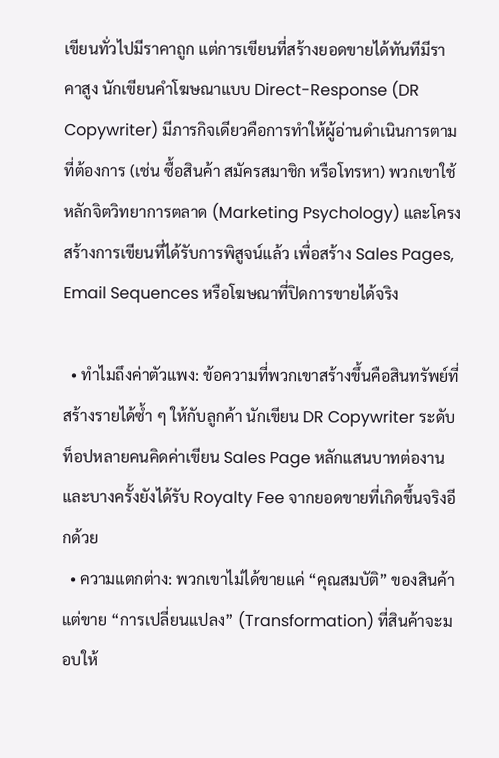เขียนทั่วไปมีราคาถูก แต่การเขียนที่สร้างยอดขายได้ทันทีมีราคาสูง นักเขียนคำโฆษณาแบบ Direct-Response (DR Copywriter) มีภารกิจเดียวคือการทำให้ผู้อ่านดำเนินการตามที่ต้องการ (เช่น ซื้อสินค้า สมัครสมาชิก หรือโทรหา) พวกเขาใช้หลักจิตวิทยาการตลาด (Marketing Psychology) และโครงสร้างการเขียนที่ได้รับการพิสูจน์แล้ว เพื่อสร้าง Sales Pages, Email Sequences หรือโฆษณาที่ปิดการขายได้จริง

  • ทำไมถึงค่าตัวแพง: ข้อความที่พวกเขาสร้างขึ้นคือสินทรัพย์ที่สร้างรายได้ซ้ำ ๆ ให้กับลูกค้า นักเขียน DR Copywriter ระดับท็อปหลายคนคิดค่าเขียน Sales Page หลักแสนบาทต่องาน และบางครั้งยังได้รับ Royalty Fee จากยอดขายที่เกิดขึ้นจริงอีกด้วย
  • ความแตกต่าง: พวกเขาไม่ได้ขายแค่ “คุณสมบัติ” ของสินค้า แต่ขาย “การเปลี่ยนแปลง” (Transformation) ที่สินค้าจะมอบให้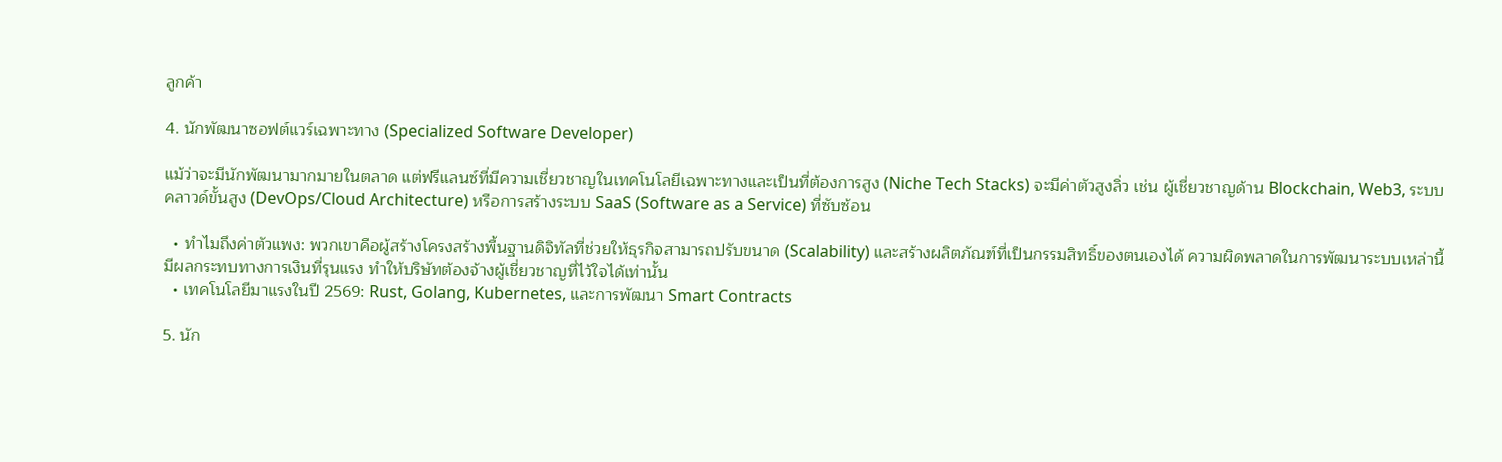ลูกค้า

4. นักพัฒนาซอฟต์แวร์เฉพาะทาง (Specialized Software Developer)

แม้ว่าจะมีนักพัฒนามากมายในตลาด แต่ฟรีแลนซ์ที่มีความเชี่ยวชาญในเทคโนโลยีเฉพาะทางและเป็นที่ต้องการสูง (Niche Tech Stacks) จะมีค่าตัวสูงลิ่ว เช่น ผู้เชี่ยวชาญด้าน Blockchain, Web3, ระบบคลาวด์ขั้นสูง (DevOps/Cloud Architecture) หรือการสร้างระบบ SaaS (Software as a Service) ที่ซับซ้อน

  • ทำไมถึงค่าตัวแพง: พวกเขาคือผู้สร้างโครงสร้างพื้นฐานดิจิทัลที่ช่วยให้ธุรกิจสามารถปรับขนาด (Scalability) และสร้างผลิตภัณฑ์ที่เป็นกรรมสิทธิ์ของตนเองได้ ความผิดพลาดในการพัฒนาระบบเหล่านี้มีผลกระทบทางการเงินที่รุนแรง ทำให้บริษัทต้องจ้างผู้เชี่ยวชาญที่ไว้ใจได้เท่านั้น
  • เทคโนโลยีมาแรงในปี 2569: Rust, Golang, Kubernetes, และการพัฒนา Smart Contracts

5. นัก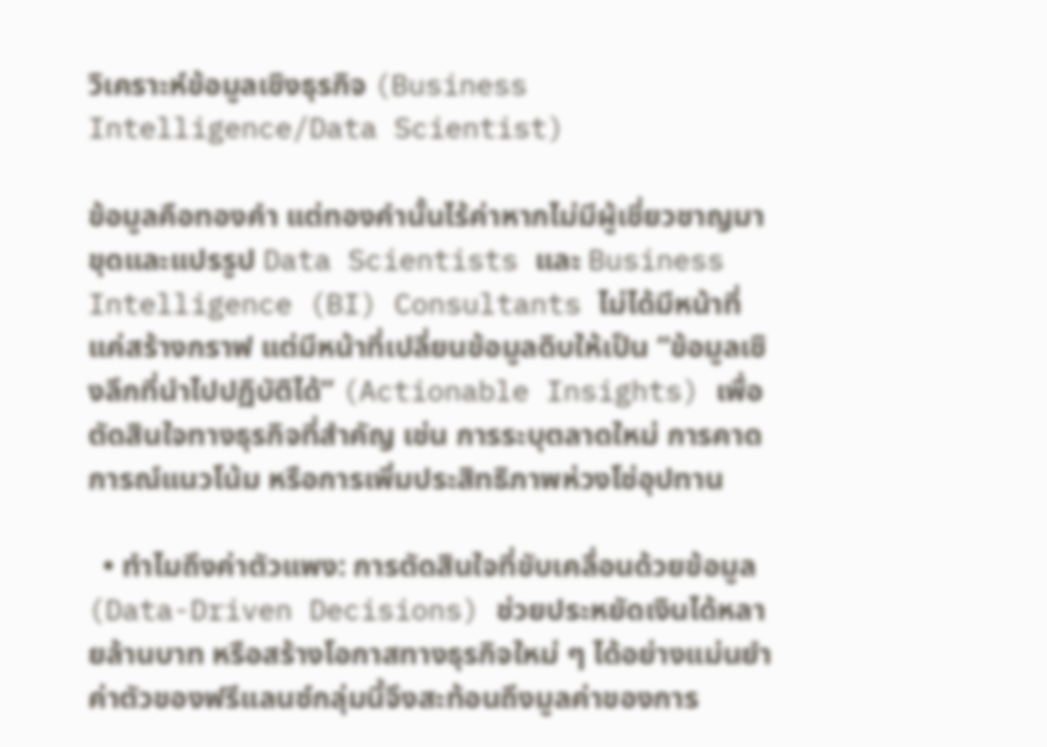วิเคราะห์ข้อมูลเชิงธุรกิจ (Business Intelligence/Data Scientist)

ข้อมูลคือทองคำ แต่ทองคำนั้นไร้ค่าหากไม่มีผู้เชี่ยวชาญมาขุดและแปรรูป Data Scientists และ Business Intelligence (BI) Consultants ไม่ได้มีหน้าที่แค่สร้างกราฟ แต่มีหน้าที่เปลี่ยนข้อมูลดิบให้เป็น “ข้อมูลเชิงลึกที่นำไปปฏิบัติได้” (Actionable Insights) เพื่อตัดสินใจทางธุรกิจที่สำคัญ เช่น การระบุตลาดใหม่ การคาดการณ์แนวโน้ม หรือการเพิ่มประสิทธิภาพห่วงโซ่อุปทาน

  • ทำไมถึงค่าตัวแพง: การตัดสินใจที่ขับเคลื่อนด้วยข้อมูล (Data-Driven Decisions) ช่วยประหยัดเงินได้หลายล้านบาท หรือสร้างโอกาสทางธุรกิจใหม่ ๆ ได้อย่างแม่นยำ ค่าตัวของฟรีแลนซ์กลุ่มนี้จึงสะท้อนถึงมูลค่าของการ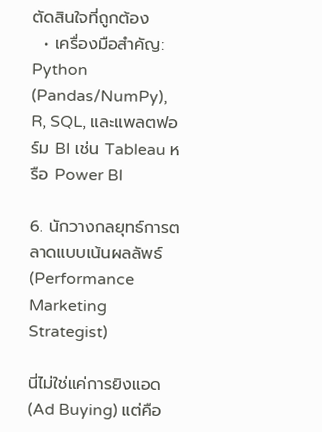ตัดสินใจที่ถูกต้อง
  • เครื่องมือสำคัญ: Python (Pandas/NumPy), R, SQL, และแพลตฟอร์ม BI เช่น Tableau หรือ Power BI

6. นักวางกลยุทธ์การตลาดแบบเน้นผลลัพธ์ (Performance Marketing Strategist)

นี่ไม่ใช่แค่การยิงแอด (Ad Buying) แต่คือ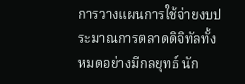การวางแผนการใช้จ่ายงบประมาณการตลาดดิจิทัลทั้งหมดอย่างมีกลยุทธ์ นัก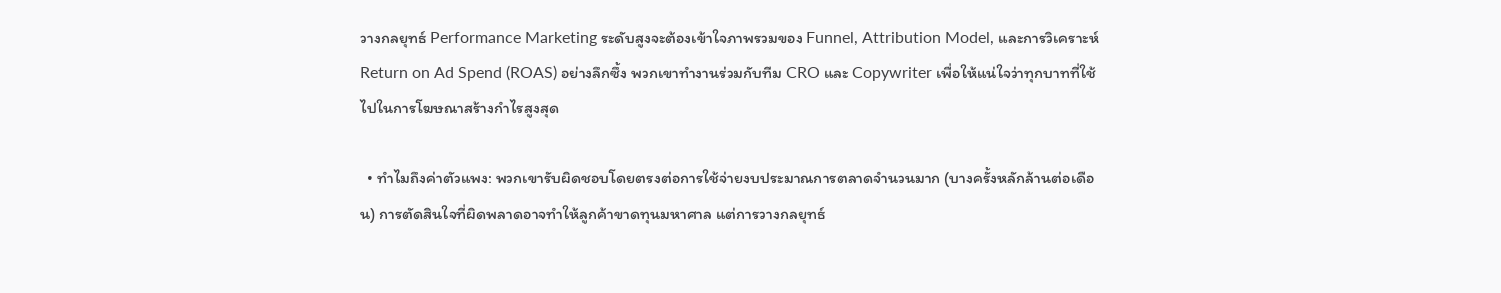วางกลยุทธ์ Performance Marketing ระดับสูงจะต้องเข้าใจภาพรวมของ Funnel, Attribution Model, และการวิเคราะห์ Return on Ad Spend (ROAS) อย่างลึกซึ้ง พวกเขาทำงานร่วมกับทีม CRO และ Copywriter เพื่อให้แน่ใจว่าทุกบาทที่ใช้ไปในการโฆษณาสร้างกำไรสูงสุด

  • ทำไมถึงค่าตัวแพง: พวกเขารับผิดชอบโดยตรงต่อการใช้จ่ายงบประมาณการตลาดจำนวนมาก (บางครั้งหลักล้านต่อเดือน) การตัดสินใจที่ผิดพลาดอาจทำให้ลูกค้าขาดทุนมหาศาล แต่การวางกลยุทธ์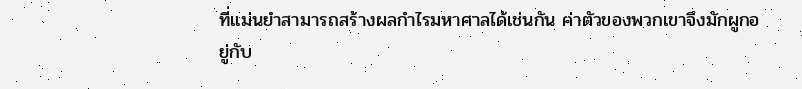ที่แม่นยำสามารถสร้างผลกำไรมหาศาลได้เช่นกัน ค่าตัวของพวกเขาจึงมักผูกอยู่กับ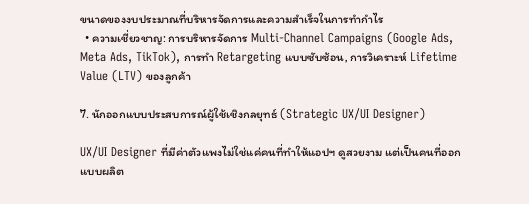ขนาดของงบประมาณที่บริหารจัดการและความสำเร็จในการทำกำไร
  • ความเชี่ยวชาญ: การบริหารจัดการ Multi-Channel Campaigns (Google Ads, Meta Ads, TikTok), การทำ Retargeting แบบซับซ้อน, การวิเคราะห์ Lifetime Value (LTV) ของลูกค้า

7. นักออกแบบประสบการณ์ผู้ใช้เชิงกลยุทธ์ (Strategic UX/UI Designer)

UX/UI Designer ที่มีค่าตัวแพงไม่ใช่แค่คนที่ทำให้แอปฯ ดูสวยงาม แต่เป็นคนที่ออกแบบผลิต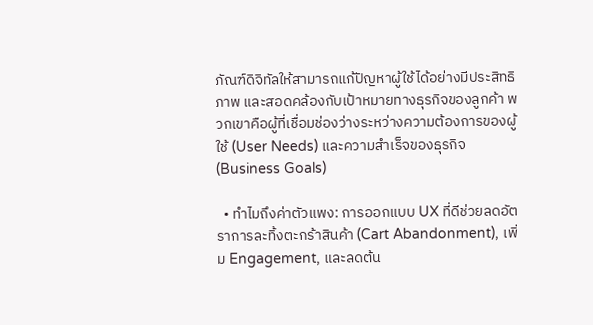ภัณฑ์ดิจิทัลให้สามารถแก้ปัญหาผู้ใช้ได้อย่างมีประสิทธิภาพ และสอดคล้องกับเป้าหมายทางธุรกิจของลูกค้า พวกเขาคือผู้ที่เชื่อมช่องว่างระหว่างความต้องการของผู้ใช้ (User Needs) และความสำเร็จของธุรกิจ (Business Goals)

  • ทำไมถึงค่าตัวแพง: การออกแบบ UX ที่ดีช่วยลดอัตราการละทิ้งตะกร้าสินค้า (Cart Abandonment), เพิ่ม Engagement, และลดต้น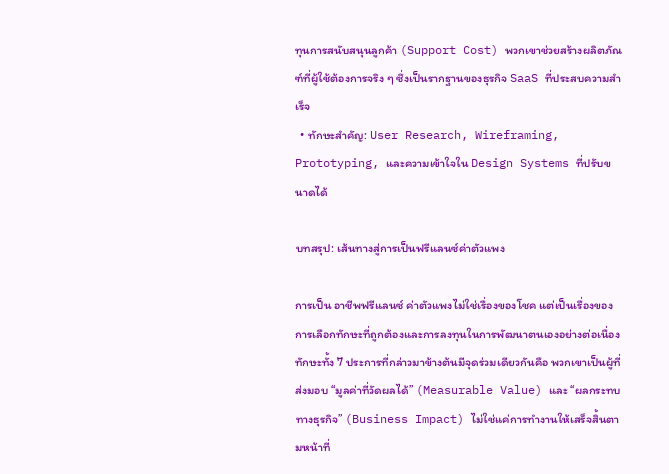ทุนการสนับสนุนลูกค้า (Support Cost) พวกเขาช่วยสร้างผลิตภัณฑ์ที่ผู้ใช้ต้องการจริง ๆ ซึ่งเป็นรากฐานของธุรกิจ SaaS ที่ประสบความสำเร็จ
  • ทักษะสำคัญ: User Research, Wireframing, Prototyping, และความเข้าใจใน Design Systems ที่ปรับขนาดได้

บทสรุป: เส้นทางสู่การเป็นฟรีแลนซ์ค่าตัวแพง

การเป็น อาชีพฟรีแลนซ์ ค่าตัวแพงไม่ใช่เรื่องของโชค แต่เป็นเรื่องของการเลือกทักษะที่ถูกต้องและการลงทุนในการพัฒนาตนเองอย่างต่อเนื่อง ทักษะทั้ง 7 ประการที่กล่าวมาข้างต้นมีจุดร่วมเดียวกันคือ พวกเขาเป็นผู้ที่ส่งมอบ “มูลค่าที่วัดผลได้” (Measurable Value) และ “ผลกระทบทางธุรกิจ” (Business Impact) ไม่ใช่แค่การทำงานให้เสร็จสิ้นตามหน้าที่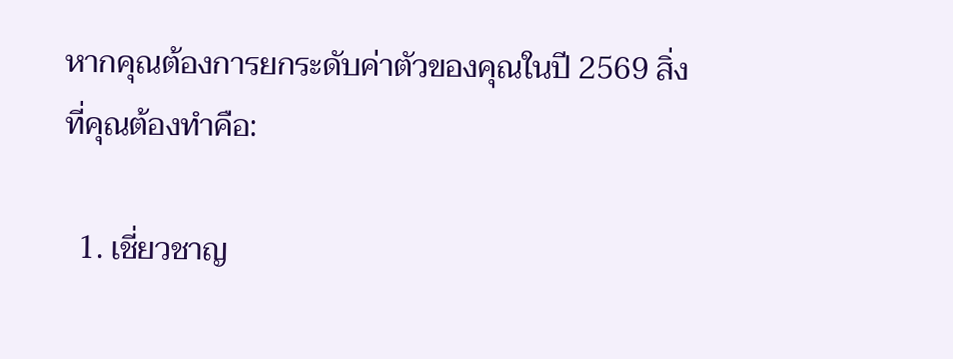หากคุณต้องการยกระดับค่าตัวของคุณในปี 2569 สิ่งที่คุณต้องทำคือ:

  1. เชี่ยวชาญ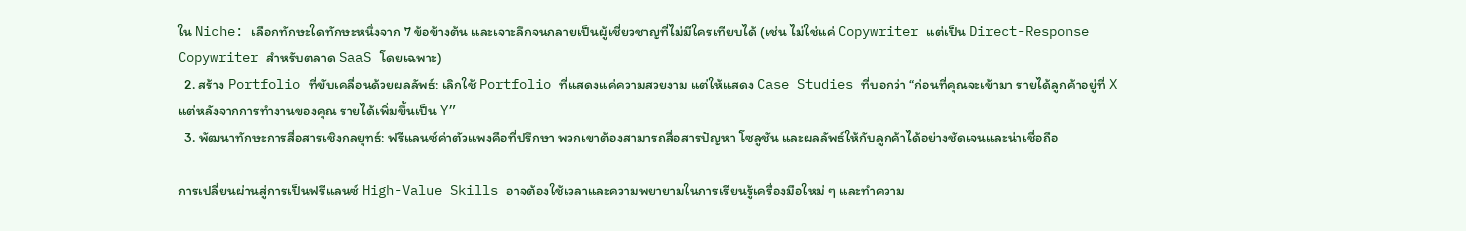ใน Niche: เลือกทักษะใดทักษะหนึ่งจาก 7 ข้อข้างต้น และเจาะลึกจนกลายเป็นผู้เชี่ยวชาญที่ไม่มีใครเทียบได้ (เช่น ไม่ใช่แค่ Copywriter แต่เป็น Direct-Response Copywriter สำหรับตลาด SaaS โดยเฉพาะ)
  2. สร้าง Portfolio ที่ขับเคลื่อนด้วยผลลัพธ์: เลิกใช้ Portfolio ที่แสดงแค่ความสวยงาม แต่ให้แสดง Case Studies ที่บอกว่า “ก่อนที่คุณจะเข้ามา รายได้ลูกค้าอยู่ที่ X แต่หลังจากการทำงานของคุณ รายได้เพิ่มขึ้นเป็น Y”
  3. พัฒนาทักษะการสื่อสารเชิงกลยุทธ์: ฟรีแลนซ์ค่าตัวแพงคือที่ปรึกษา พวกเขาต้องสามารถสื่อสารปัญหา โซลูชัน และผลลัพธ์ให้กับลูกค้าได้อย่างชัดเจนและน่าเชื่อถือ

การเปลี่ยนผ่านสู่การเป็นฟรีแลนซ์ High-Value Skills อาจต้องใช้เวลาและความพยายามในการเรียนรู้เครื่องมือใหม่ ๆ และทำความ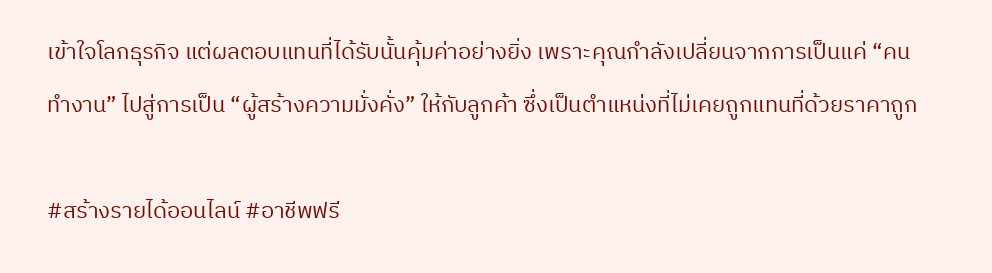เข้าใจโลกธุรกิจ แต่ผลตอบแทนที่ได้รับนั้นคุ้มค่าอย่างยิ่ง เพราะคุณกำลังเปลี่ยนจากการเป็นแค่ “คนทำงาน” ไปสู่การเป็น “ผู้สร้างความมั่งคั่ง” ให้กับลูกค้า ซึ่งเป็นตำแหน่งที่ไม่เคยถูกแทนที่ด้วยราคาถูก

#สร้างรายได้ออนไลน์ #อาชีพฟรี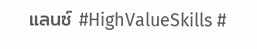แลนซ์ #HighValueSkills #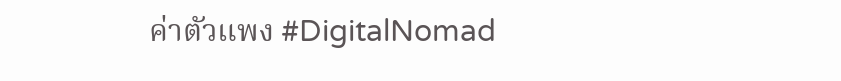ค่าตัวแพง #DigitalNomad